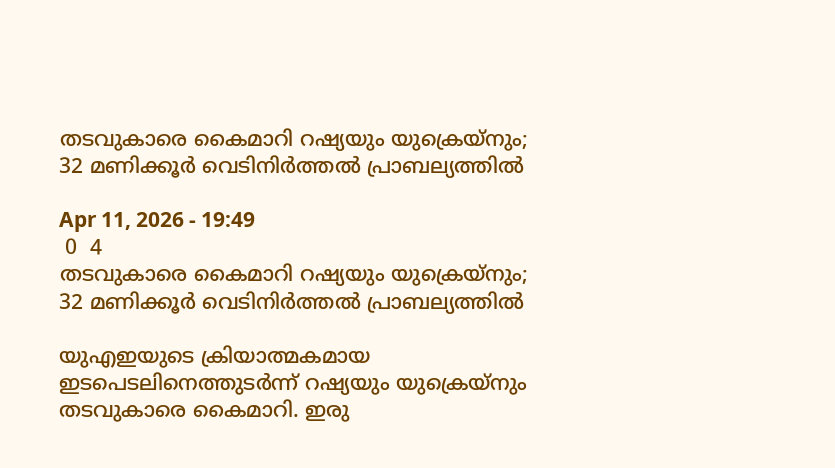തടവുകാരെ കൈമാറി റഷ്യയും യുക്രെയ്നും; 32 മണിക്കൂർ വെടിനിർത്തൽ പ്രാബല്യത്തിൽ

Apr 11, 2026 - 19:49
 0  4
തടവുകാരെ കൈമാറി റഷ്യയും യുക്രെയ്നും; 32 മണിക്കൂർ വെടിനിർത്തൽ പ്രാബല്യത്തിൽ

യുഎഇയുടെ ക്രിയാത്മകമായ ഇടപെടലിനെത്തുടർന്ന് റഷ്യയും യുക്രെയ്നും തടവുകാരെ കൈമാറി. ഇരു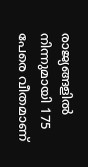രാജ്യങ്ങളിൽ നിന്നുമായി 175 പേരെ വീതമാണ്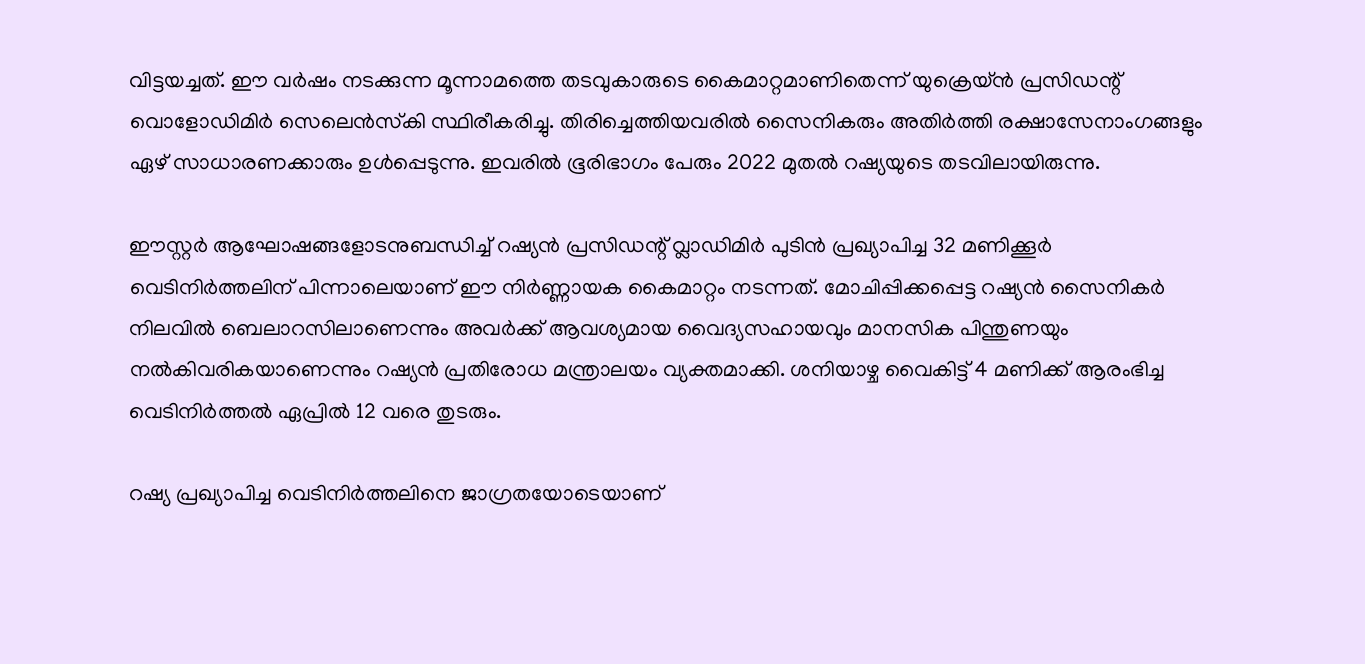വിട്ടയച്ചത്. ഈ വർഷം നടക്കുന്ന മൂന്നാമത്തെ തടവുകാരുടെ കൈമാറ്റമാണിതെന്ന് യുക്രെയ്ൻ പ്രസിഡന്റ് വൊളോഡിമിർ സെലെൻസ്‌കി സ്ഥിരീകരിച്ചു. തിരിച്ചെത്തിയവരിൽ സൈനികരും അതിർത്തി രക്ഷാസേനാംഗങ്ങളും ഏഴ് സാധാരണക്കാരും ഉൾപ്പെടുന്നു. ഇവരിൽ ഭൂരിഭാഗം പേരും 2022 മുതൽ റഷ്യയുടെ തടവിലായിരുന്നു.

ഈസ്റ്റർ ആഘോഷങ്ങളോടനുബന്ധിച്ച് റഷ്യൻ പ്രസിഡന്റ് വ്ലാഡിമിർ പുടിൻ പ്രഖ്യാപിച്ച 32 മണിക്കൂർ വെടിനിർത്തലിന് പിന്നാലെയാണ് ഈ നിർണ്ണായക കൈമാറ്റം നടന്നത്. മോചിപ്പിക്കപ്പെട്ട റഷ്യൻ സൈനികർ നിലവിൽ ബെലാറസിലാണെന്നും അവർക്ക് ആവശ്യമായ വൈദ്യസഹായവും മാനസിക പിന്തുണയും നൽകിവരികയാണെന്നും റഷ്യൻ പ്രതിരോധ മന്ത്രാലയം വ്യക്തമാക്കി. ശനിയാഴ്ച വൈകിട്ട് 4 മണിക്ക് ആരംഭിച്ച വെടിനിർത്തൽ ഏപ്രിൽ 12 വരെ തുടരും.

റഷ്യ പ്രഖ്യാപിച്ച വെടിനിർത്തലിനെ ജാഗ്രതയോടെയാണ്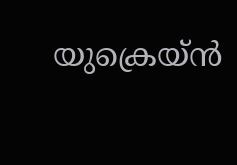യുക്രെയ്ൻ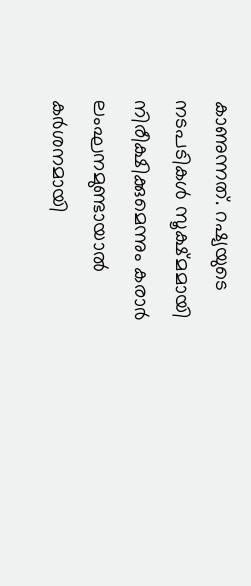കാണുന്നത്. റഷ്യയുടെ നടപടികൾ സൂക്ഷ്മമായി നിരീക്ഷിക്കുമെന്നും കരാർ ലംഘനമുണ്ടായാൽ കർശനമായി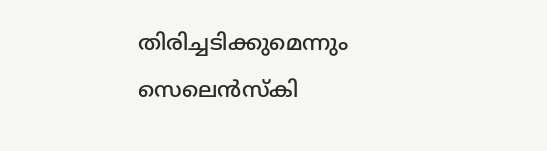തിരിച്ചടിക്കുമെന്നും സെലെൻസ്‌കി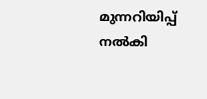മുന്നറിയിപ്പ് നൽകി